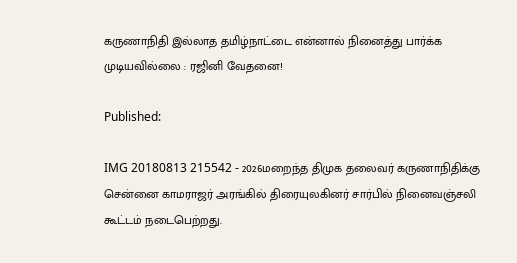கருணாநிதி இல்லாத தமிழ்நாட்டை என்னால் நினைத்து பார்க்க முடியவில்லை : ரஜினி வேதனை!

Published:

IMG 20180813 215542 - 2026மறைந்த திமுக தலைவர் கருணாநிதிக்கு சென்னை காமராஜர் அரங்கில் திரையுலகினர் சார்பில் நினைவஞ்சலி கூட்டம் நடைபெற்றது.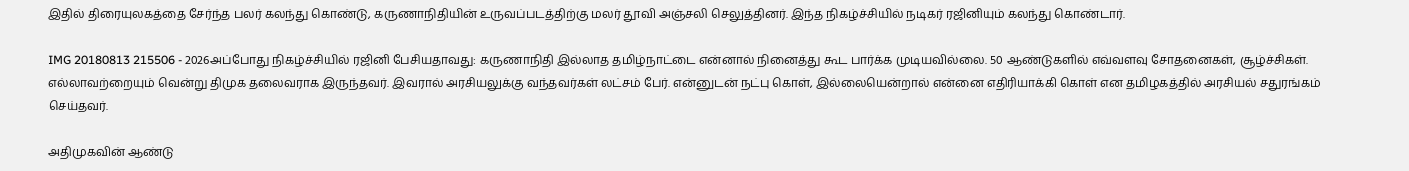இதில் திரையுலகத்தை சேர்ந்த பலர் கலந்து கொண்டு, கருணாநிதியின் உருவப்படத்திற்கு மலர் தூவி அஞ்சலி செலுத்தினர். இந்த நிகழ்ச்சியில் நடிகர் ரஜினியும் கலந்து கொண்டார்.

IMG 20180813 215506 - 2026அப்போது நிகழ்ச்சியில் ரஜினி பேசியதாவது: கருணாநிதி இல்லாத தமிழ்நாட்டை என்னால் நினைத்து கூட பார்க்க முடியவில்லை. 50 ஆண்டுகளில் எவ்வளவு சோதனைகள், சூழ்ச்சிகள். எல்லாவற்றையும் வென்று திமுக தலைவராக இருந்தவர். இவரால் அரசியலுக்கு வந்தவர்கள் லட்சம் பேர். என்னுடன் நட்பு கொள், இல்லையென்றால் என்னை எதிரியாக்கி கொள் என தமிழகத்தில் அரசியல் சதுரங்கம் செய்தவர்.

அதிமுகவின் ஆண்டு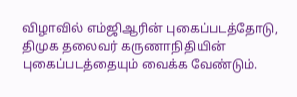விழாவில் எம்ஜிஆரின் புகைப்படத்தோடு, திமுக தலைவர் கருணாநிதியின் புகைப்படத்தையும் வைக்க வேண்டும்.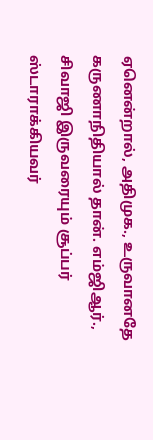ஏனென்றால், அதிமுக., உருவானதே கருணாநிதியால் தான். எம்ஜிஆர்., சிவாஜி இருவரையும் சூப்பர் ஸ்டாராக்கியவர்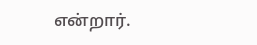என்றார்.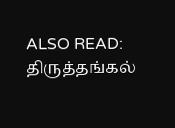ALSO READ:  திருத்தங்கல்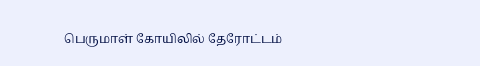பெருமாள் கோயிலில் தேரோட்டம்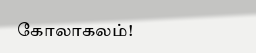கோலாகலம்!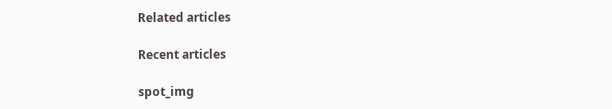Related articles

Recent articles

spot_img